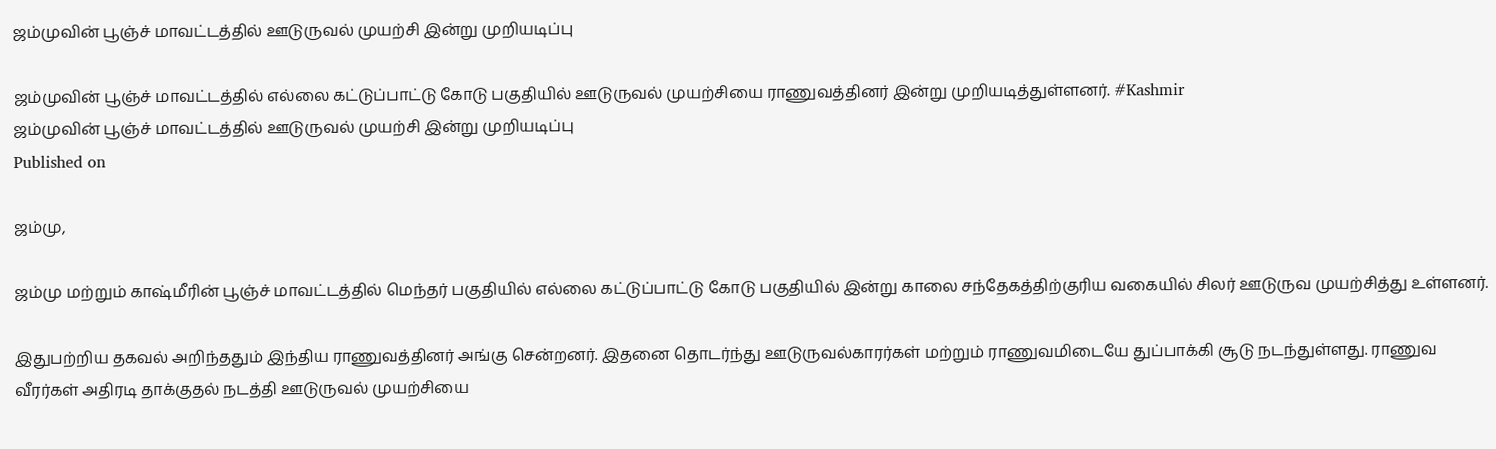ஜம்முவின் பூஞ்ச் மாவட்டத்தில் ஊடுருவல் முயற்சி இன்று முறியடிப்பு

ஜம்முவின் பூஞ்ச் மாவட்டத்தில் எல்லை கட்டுப்பாட்டு கோடு பகுதியில் ஊடுருவல் முயற்சியை ராணுவத்தினர் இன்று முறியடித்துள்ளனர். #Kashmir
ஜம்முவின் பூஞ்ச் மாவட்டத்தில் ஊடுருவல் முயற்சி இன்று முறியடிப்பு
Published on

ஜம்மு,

ஜம்மு மற்றும் காஷ்மீரின் பூஞ்ச் மாவட்டத்தில் மெந்தர் பகுதியில் எல்லை கட்டுப்பாட்டு கோடு பகுதியில் இன்று காலை சந்தேகத்திற்குரிய வகையில் சிலர் ஊடுருவ முயற்சித்து உள்ளனர்.

இதுபற்றிய தகவல் அறிந்ததும் இந்திய ராணுவத்தினர் அங்கு சென்றனர். இதனை தொடர்ந்து ஊடுருவல்காரர்கள் மற்றும் ராணுவமிடையே துப்பாக்கி சூடு நடந்துள்ளது. ராணுவ வீரர்கள் அதிரடி தாக்குதல் நடத்தி ஊடுருவல் முயற்சியை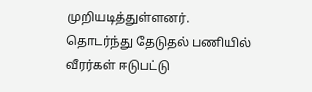முறியடித்துள்ளனர். தொடர்ந்து தேடுதல் பணியில் வீரர்கள் ஈடுபட்டு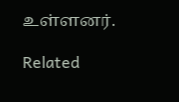உள்ளனர்.

Related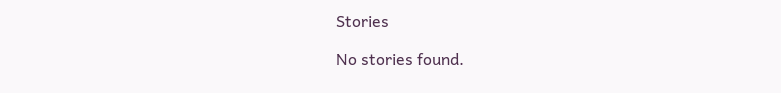Stories

No stories found.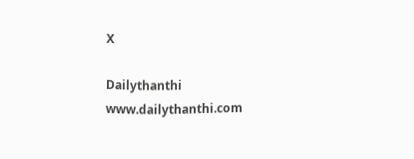X

Dailythanthi
www.dailythanthi.com